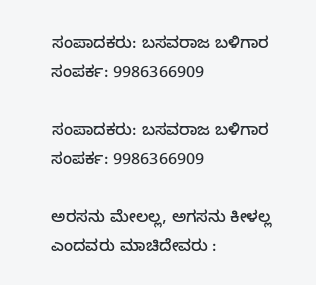ಸಂಪಾದಕರು: ಬಸವರಾಜ ಬಳಿಗಾರ
ಸಂಪರ್ಕ: 9986366909

ಸಂಪಾದಕರು: ಬಸವರಾಜ ಬಳಿಗಾರ
ಸಂಪರ್ಕ: 9986366909

ಅರಸನು ಮೇಲಲ್ಲ, ಅಗಸನು ಕೀಳಲ್ಲ ಎಂದವರು ಮಾಚಿದೇವರು :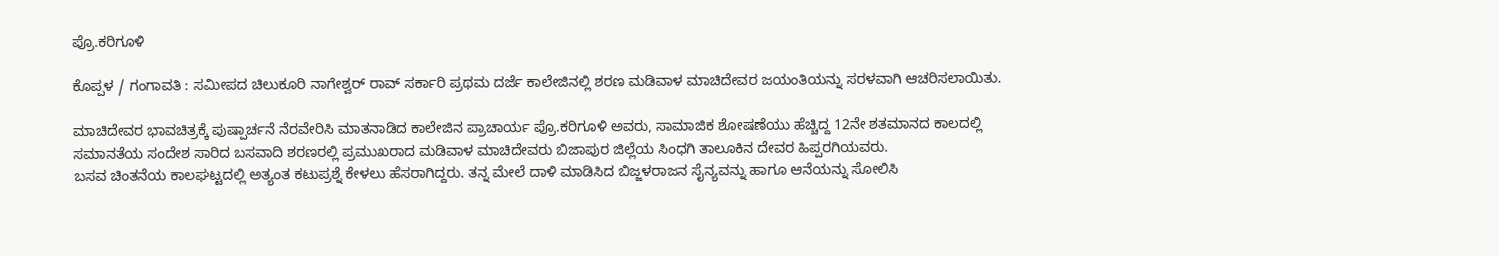ಪ್ರೊ.ಕರಿಗೂಳಿ

ಕೊಪ್ಪಳ / ಗಂಗಾವತಿ : ಸಮೀಪದ ಚಿಲುಕೂರಿ ನಾಗೇಶ್ವರ್ ರಾವ್ ಸರ್ಕಾರಿ ಪ್ರಥಮ ದರ್ಜೆ ಕಾಲೇಜಿನಲ್ಲಿ ಶರಣ ಮಡಿವಾಳ ಮಾಚಿದೇವರ ಜಯಂತಿಯನ್ನು ಸರಳವಾಗಿ ಆಚರಿಸಲಾಯಿತು.

ಮಾಚಿದೇವರ ಭಾವಚಿತ್ರಕ್ಕೆ ಪುಷ್ಪಾರ್ಚನೆ ನೆರವೇರಿಸಿ ಮಾತನಾಡಿದ ಕಾಲೇಜಿನ ಪ್ರಾಚಾರ್ಯ ಪ್ರೊ.ಕರಿಗೂಳಿ ಅವರು, ಸಾಮಾಜಿಕ ಶೋಷಣೆಯು ಹೆಚ್ಚಿದ್ದ 12ನೇ ಶತಮಾನದ ಕಾಲದಲ್ಲಿ ಸಮಾನತೆಯ ಸಂದೇಶ ಸಾರಿದ ಬಸವಾದಿ ಶರಣರಲ್ಲಿ ಪ್ರಮುಖರಾದ ಮಡಿವಾಳ ಮಾಚಿದೇವರು ಬಿಜಾಪುರ ಜಿಲ್ಲೆಯ ಸಿಂಧಗಿ ತಾಲೂಕಿನ ದೇವರ ಹಿಪ್ಪರಗಿಯವರು.
ಬಸವ ಚಿಂತನೆಯ ಕಾಲಘಟ್ಟದಲ್ಲಿ ಅತ್ಯಂತ ಕಟುಪ್ರಶ್ನೆ ಕೇಳಲು ಹೆಸರಾಗಿದ್ದರು. ತನ್ನ ಮೇಲೆ ದಾಳಿ ಮಾಡಿಸಿದ ಬಿಜ್ಜಳರಾಜನ ಸೈನ್ಯವನ್ನು ಹಾಗೂ ಆನೆಯನ್ನು ಸೋಲಿಸಿ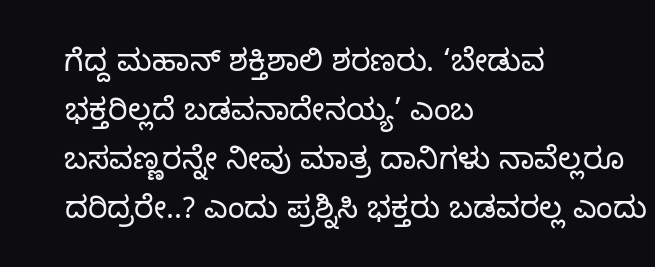ಗೆದ್ದ ಮಹಾನ್ ಶಕ್ತಿಶಾಲಿ ಶರಣರು. ‘ಬೇಡುವ ಭಕ್ತರಿಲ್ಲದೆ ಬಡವನಾದೇನಯ್ಯ’ ಎಂಬ
ಬಸವಣ್ಣರನ್ನೇ ನೀವು ಮಾತ್ರ ದಾನಿಗಳು ನಾವೆಲ್ಲರೂ ದರಿದ್ರರೇ..? ಎಂದು ಪ್ರಶ್ನಿಸಿ ಭಕ್ತರು ಬಡವರಲ್ಲ ಎಂದು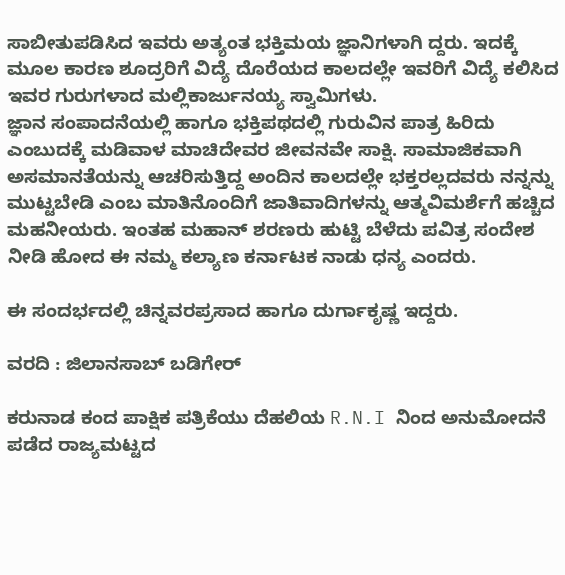ಸಾಬೀತುಪಡಿಸಿದ ಇವರು ಅತ್ಯಂತ ಭಕ್ತಿಮಯ ಜ್ಞಾನಿಗಳಾಗಿ ದ್ದರು. ಇದಕ್ಕೆ ಮೂಲ ಕಾರಣ ಶೂದ್ರರಿಗೆ ವಿದ್ಯೆ ದೊರೆಯದ ಕಾಲದಲ್ಲೇ ಇವರಿಗೆ ವಿದ್ಯೆ ಕಲಿಸಿದ ಇವರ ಗುರುಗಳಾದ ಮಲ್ಲಿಕಾರ್ಜುನಯ್ಯ ಸ್ವಾಮಿಗಳು.
ಜ್ಞಾನ ಸಂಪಾದನೆಯಲ್ಲಿ ಹಾಗೂ ಭಕ್ತಿಪಥದಲ್ಲಿ ಗುರುವಿನ ಪಾತ್ರ ಹಿರಿದು ಎಂಬುದಕ್ಕೆ ಮಡಿವಾಳ ಮಾಚಿದೇವರ ಜೀವನವೇ ಸಾಕ್ಷಿ. ಸಾಮಾಜಿಕವಾಗಿ ಅಸಮಾನತೆಯನ್ನು ಆಚರಿಸುತ್ತಿದ್ದ ಅಂದಿನ ಕಾಲದಲ್ಲೇ ಭಕ್ತರಲ್ಲದವರು ನನ್ನನ್ನು ಮುಟ್ಟಬೇಡಿ ಎಂಬ ಮಾತಿನೊಂದಿಗೆ ಜಾತಿವಾದಿಗಳನ್ನು ಆತ್ಮವಿಮರ್ಶೆಗೆ ಹಚ್ಚಿದ ಮಹನೀಯರು. ಇಂತಹ ಮಹಾನ್ ಶರಣರು ಹುಟ್ಟಿ ಬೆಳೆದು ಪವಿತ್ರ ಸಂದೇಶ ನೀಡಿ ಹೋದ ಈ ನಮ್ಮ ಕಲ್ಯಾಣ ಕರ್ನಾಟಕ ನಾಡು ಧನ್ಯ ಎಂದರು.

ಈ ಸಂದರ್ಭದಲ್ಲಿ ಚಿನ್ನವರಪ್ರಸಾದ ಹಾಗೂ ದುರ್ಗಾಕೃಷ್ಣ ಇದ್ದರು.

ವರದಿ : ಜಿಲಾನಸಾಬ್ ಬಡಿಗೇರ್

ಕರುನಾಡ ಕಂದ ಪಾಕ್ಷಿಕ ಪತ್ರಿಕೆಯು ದೆಹಲಿಯ R.N.I ನಿಂದ ಅನುಮೋದನೆ ಪಡೆದ ರಾಜ್ಯಮಟ್ಟದ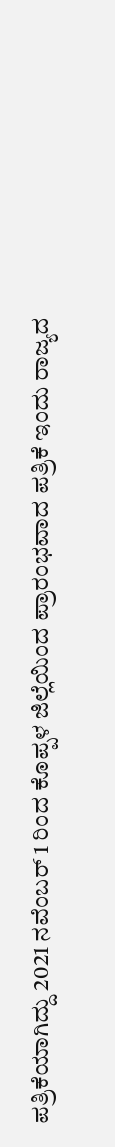ಪತ್ರಿಕೆಯಾಗಿದ್ದು 2021 ನವೆಂಬರ್ 1 ರಿಂದ ಕೊಪ್ಪಳ ಜಿಲ್ಲೆಯಿಂದ ಪ್ರಾರಂಭವಾದ ಪತ್ರಿಕೆ ಇಂದು ರಾಜ್ಯದ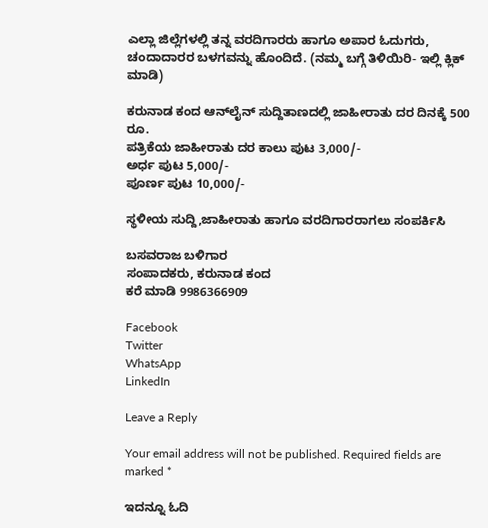ಎಲ್ಲಾ ಜಿಲ್ಲೆಗಳಲ್ಲಿ ತನ್ನ ವರದಿಗಾರರು ಹಾಗೂ ಅಪಾರ ಓದುಗರು, ಚಂದಾದಾರರ ಬಳಗವನ್ನು ಹೊಂದಿದೆ. (ನಮ್ಮ ಬಗ್ಗೆ ತಿಳಿಯಿರಿ- ಇಲ್ಲಿ ಕ್ಲಿಕ್‌ ಮಾಡಿ)

ಕರುನಾಡ ಕಂದ ಆನ್‌ಲೈನ್‌ ಸುದ್ದಿತಾಣದಲ್ಲಿ ಜಾಹೀರಾತು ದರ ದಿನಕ್ಕೆ 500 ರೂ.
ಪತ್ರಿಕೆಯ ಜಾಹೀರಾತು ದರ ಕಾಲು ಪುಟ 3,000/-
ಅರ್ಧ ಪುಟ 5,000/-
ಪೂರ್ಣ ಪುಟ 10,000/-

ಸ್ಥಳೀಯ ಸುದ್ದಿ,ಜಾಹೀರಾತು ಹಾಗೂ ವರದಿಗಾರರಾಗಲು ಸಂಪರ್ಕಿಸಿ

ಬಸವರಾಜ ಬಳಿಗಾರ
ಸಂಪಾದಕರು, ಕರುನಾಡ ಕಂದ
ಕರೆ ಮಾಡಿ 9986366909

Facebook
Twitter
WhatsApp
LinkedIn

Leave a Reply

Your email address will not be published. Required fields are marked *

ಇದನ್ನೂ ಓದಿ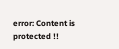error: Content is protected !!